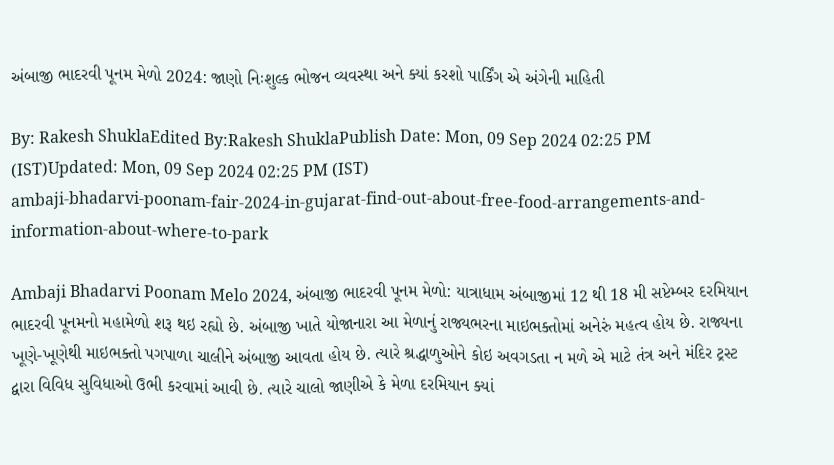અંબાજી ભાદરવી પૂનમ મેળો 2024: જાણો નિઃશુલ્ક ભોજન વ્યવસ્થા અને ક્યાં કરશો પાર્કિંગ એ અંગેની માહિતી

By: Rakesh ShuklaEdited By:Rakesh ShuklaPublish Date: Mon, 09 Sep 2024 02:25 PM (IST)Updated: Mon, 09 Sep 2024 02:25 PM (IST)
ambaji-bhadarvi-poonam-fair-2024-in-gujarat-find-out-about-free-food-arrangements-and-information-about-where-to-park

Ambaji Bhadarvi Poonam Melo 2024, અંબાજી ભાદરવી પૂનમ મેળો: યાત્રાધામ અંબાજીમાં 12 થી 18 મી સપ્ટેમ્બર દરમિયાન ભાદરવી પૂનમનો મહામેળો શરૂ થઇ રહ્યો છે. અંબાજી ખાતે યોજાનારા આ મેળાનું રાજ્યભરના માઇભક્તોમાં અનેરું મહત્વ હોય છે. રાજ્યના ખૂણે-ખૂણેથી માઇભક્તો પગપાળા ચાલીને અંબાજી આવતા હોય છે. ત્યારે શ્રદ્ધાળુઓને કોઇ અવગડતા ન મળે એ માટે તંત્ર અને મંદિર ટ્રસ્ટ દ્વારા વિવિધ સુવિધાઓ ઉભી કરવામાં આવી છે. ત્યારે ચાલો જાણીએ કે મેળા દરમિયાન ક્યાં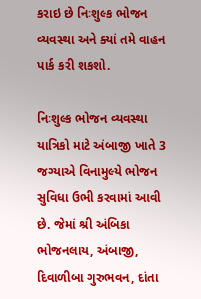કરાઇ છે નિઃશુલ્ક ભોજન વ્યવસ્થા અને ક્યાં તમે વાહન પાર્ક કરી શકશો.

નિઃશુલ્ક ભોજન વ્યવસ્થા
યાત્રિકો માટે અંબાજી ખાતે 3 જગ્યાએ વિનામુલ્યે ભોજન સુવિધા ઉભી કરવામાં આવી છે. જેમાં શ્રી અંબિકા ભોજનલાય, અંબાજી, દિવાળીબા ગુરુભવન, દાંતા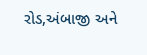રોડ,અંબાજી અને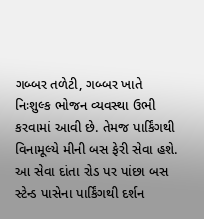ગબ્બર તળેટી, ગબ્બર ખાતે નિઃશુલ્ક ભોજન વ્યવસ્થા ઉભી કરવામાં આવી છે. તેમજ પાર્કિંગથી વિનામૂલ્યે મીની બસ ફેરી સેવા હશે. આ સેવા દાંતા રોડ પર પાંછા બસ સ્ટેન્ડ પાસેના પાર્કિંગથી દર્શન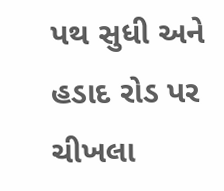પથ સુધી અને હડાદ રોડ પર ચીખલા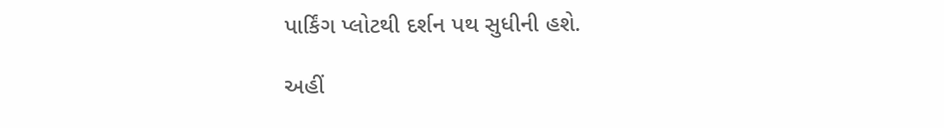પાર્કિંગ પ્લોટથી દર્શન પથ સુધીની હશે.

અહીં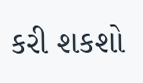કરી શકશો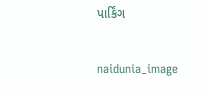પાર્કિંગ

naidunia_image